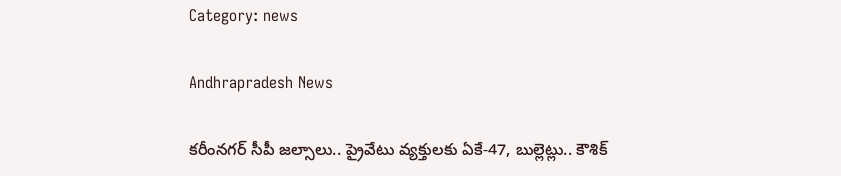Category: news

Andhrapradesh News

కరీంనగర్ సీపీ జల్సాలు.. ప్రైవేటు వ్యక్తులకు ఏకే-47, బుల్లెట్లు.. కౌశిక్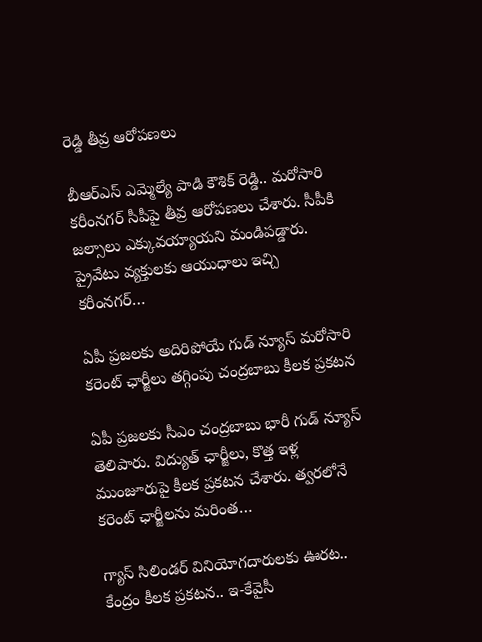రెడ్డి తీవ్ర ఆరోపణలు

బీఆర్ఎస్ ఎమ్మెల్యే పాడి కౌశిక్ రెడ్డి.. మరోసారి కరీంనగర్ సీపీపై తీవ్ర ఆరోపణలు చేశారు. సీపీకి జల్సాలు ఎక్కువయ్యాయని మండిపడ్డారు. ప్రైవేటు వ్యక్తులకు ఆయుధాలు ఇచ్చి కరీంనగర్…

ఏపీ ప్రజలకు అదిరిపోయే గుడ్ న్యూస్ మరోసారి కరెంట్ ఛార్జీలు తగ్గింపు చంద్రబాబు కీలక ప్రకటన

ఏపీ ప్రజలకు సీఎం చంద్రబాబు భారీ గుడ్ న్యూస్ తెలిపారు. విద్యుత్ ఛార్జీలు, కొత్త ఇళ్ల ముంజూరుపై కీలక ప్రకటన చేశారు. త్వరలోనే కరెంట్ ఛార్జీలను మరింత…

గ్యాస్ సిలిండర్ వినియోగదారులకు ఊరట.. కేంద్రం కీలక ప్రకటన.. ఇ-కేవైసీ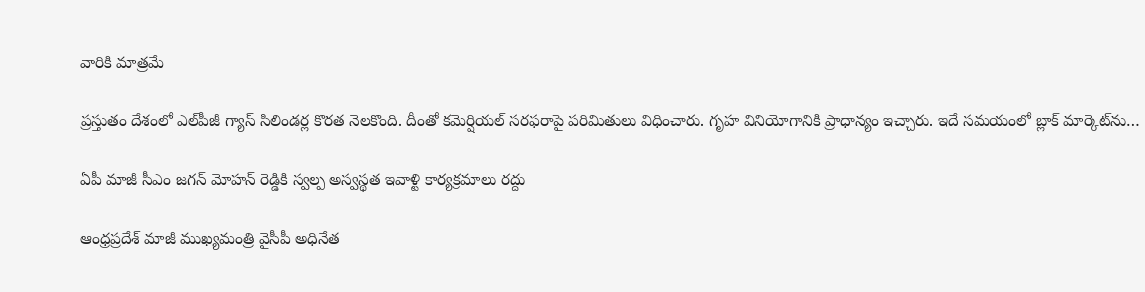వారికి మాత్రమే

ప్రస్తుతం దేశంలో ఎల్‌పీజీ గ్యాస్ సిలిండర్ల కొరత నెలకొంది. దీంతో కమెర్షియల్ సరఫరాపై పరిమితులు విధించారు. గృహ వినియోగానికి ప్రాధాన్యం ఇచ్చారు. ఇదే సమయంలో బ్లాక్ మార్కెట్‌ను…

ఏపీ మాజీ సీఎం జగన్‌ మోహన్ రెడ్డికి స్వల్ప అస్వస్థత ఇవాళ్టి కార్యక్రమాలు రద్దు

ఆంధ్రప్రదేశ్ మాజీ ముఖ్యమంత్రి వైసీపీ అధినేత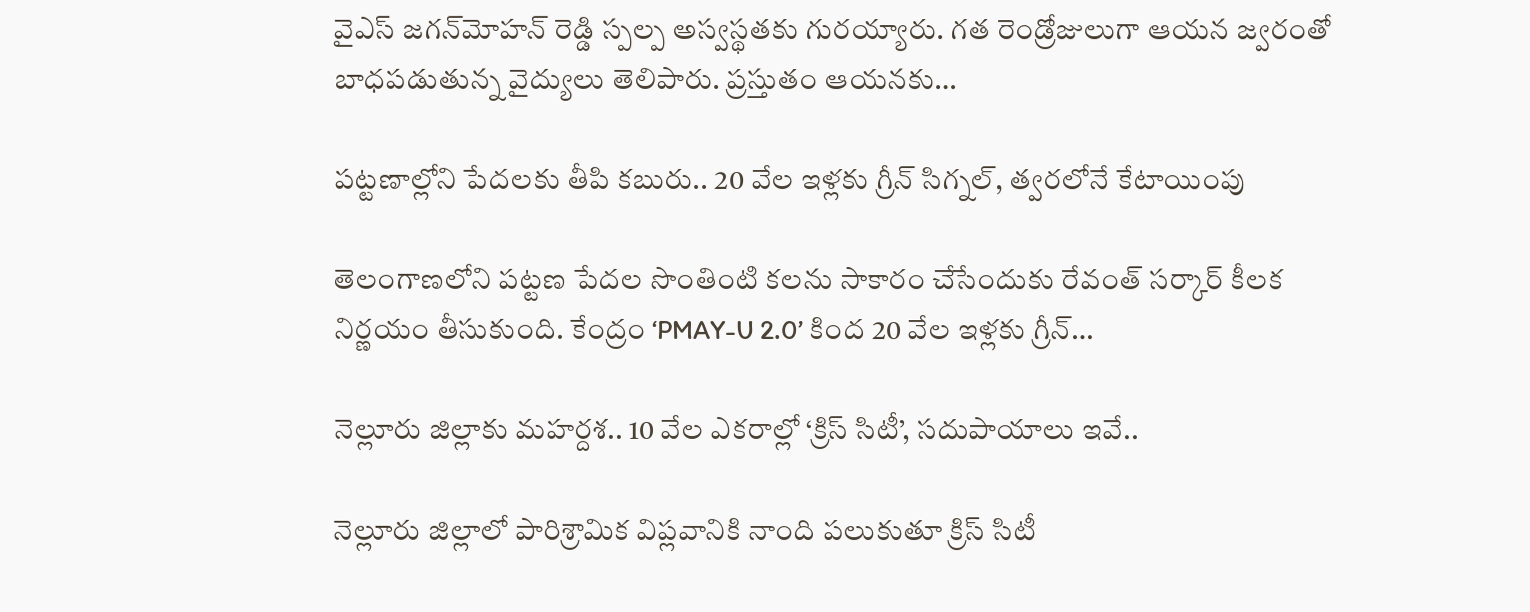వైఎస్ జగన్‌మోహన్ రెడ్డి స్పల్ప అస్వస్థతకు గురయ్యారు. గత రెండ్రోజులుగా ఆయన జ్వరంతో బాధపడుతున్న వైద్యులు తెలిపారు. ప్రస్తుతం ఆయనకు…

పట్టణాల్లోని పేదలకు తీపి కబురు.. 20 వేల ఇళ్లకు గ్రీన్ సిగ్నల్, త్వరలోనే కేటాయింపు

తెలంగాణలోని పట్టణ పేదల సొంతింటి కలను సాకారం చేసేందుకు రేవంత్ సర్కార్ కీలక నిర్ణయం తీసుకుంది. కేంద్రం ‘PMAY-U 2.0’ కింద 20 వేల ఇళ్లకు గ్రీన్…

నెల్లూరు జిల్లాకు మహర్దశ.. 10 వేల ఎకరాల్లో ‘క్రిస్ సిటీ’, సదుపాయాలు ఇవే..

నెల్లూరు జిల్లాలో పారిశ్రామిక విప్లవానికి నాంది పలుకుతూ క్రిస్ సిటీ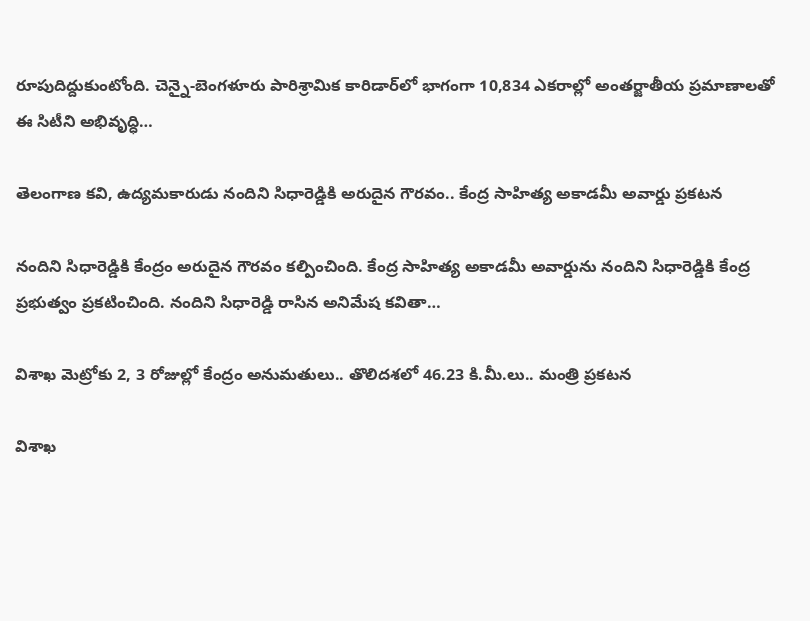రూపుదిద్దుకుంటోంది. చెన్నై-బెంగళూరు పారిశ్రామిక కారిడార్‌లో భాగంగా 10,834 ఎకరాల్లో అంతర్జాతీయ ప్రమాణాలతో ఈ సిటీని అభివృద్ధి…

తెలంగాణ కవి, ఉద్యమకారుడు నందిని సిధారెడ్డికి అరుదైన గౌరవం.. కేంద్ర సాహిత్య అకాడమీ అవార్డు ప్రకటన

నందిని సిధారెడ్డికి కేంద్రం అరుదైన గౌరవం కల్పించింది. కేంద్ర సాహిత్య అకాడమీ అవార్డును నందిని సిధారెడ్డికి కేంద్ర ప్రభుత్వం ప్రకటించింది. నందిని సిధారెడ్డి రాసిన అనిమేష కవితా…

విశాఖ మెట్రోకు 2, 3 రోజుల్లో కేంద్రం అనుమతులు.. తొలిదశలో 46.23 కి.మీ.లు.. మంత్రి ప్రకటన

విశాఖ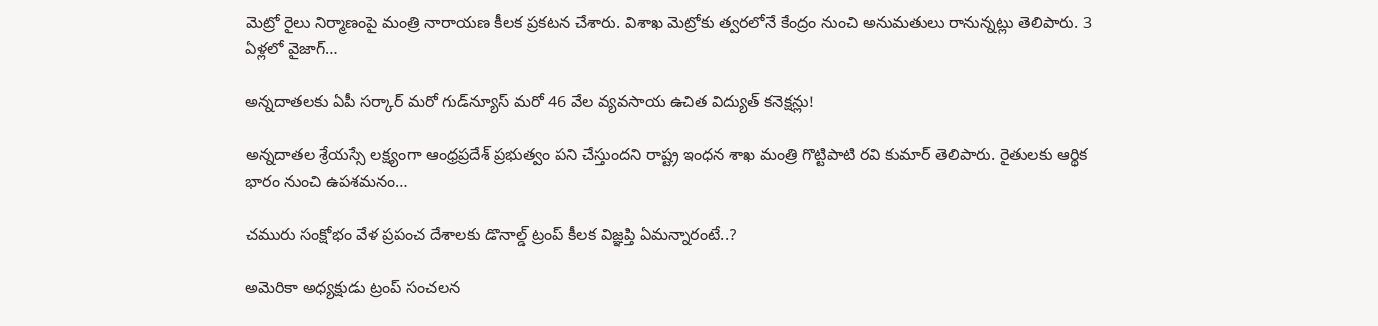మెట్రో రైలు నిర్మాణంపై మంత్రి నారాయణ కీలక ప్రకటన చేశారు. విశాఖ మెట్రోకు త్వరలోనే కేంద్రం నుంచి అనుమతులు రానున్నట్లు తెలిపారు. 3 ఏళ్లలో వైజాగ్…

అన్నదాతలకు ఏపీ సర్కార్ మరో గుడ్‌న్యూస్ మరో 46 వేల వ్యవసాయ ఉచిత విద్యుత్ కనెక్షన్లు!

అన్నదాతల శ్రేయస్సే లక్ష్యంగా ఆంధ్రప్రదేశ్ ప్రభుత్వం పని చేస్తుందని రాష్ట్ర ఇంధన శాఖ మంత్రి గొట్టిపాటి రవి కుమార్ తెలిపారు. రైతులకు ఆర్థిక భారం నుంచి ఉపశమనం…

చమురు సంక్షోభం వేళ ప్రపంచ దేశాలకు డొనాల్డ్ ట్రంప్ కీలక విజ్ఞప్తి ఏమన్నారంటే..?

అమెరికా అధ్యక్షుడు ట్రంప్‌ సంచలన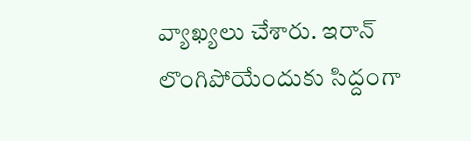వ్యాఖ్యలు చేశారు. ఇరాన్‌ లొంగిపోయేందుకు సిద్దంగా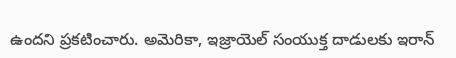ఉందని ప్రకటించారు. అమెరికా, ఇజ్రాయెల్‌ సంయుక్త దాడులకు ఇరాన్‌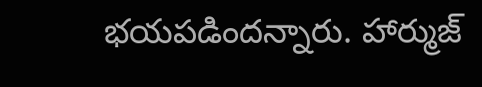భయపడిందన్నారు. హార్ముజ్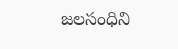జలసంధిని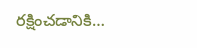రక్షించడానికి…